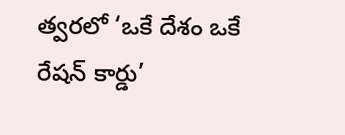త్వరలో ‘ఒకే దేశం ఒకే రేషన్‌ కార్డు’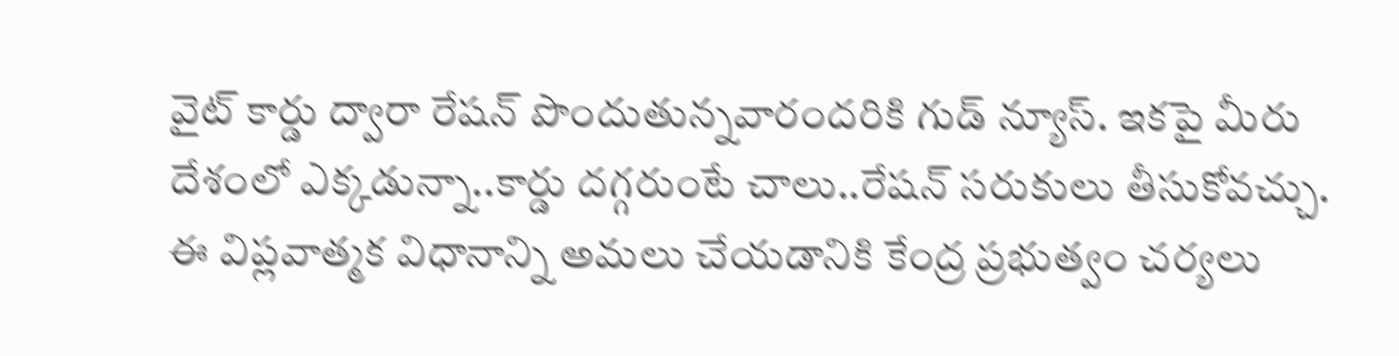వైట్ కార్డు ద్వారా రేషన్ పొందుతున్నవారందరికి గుడ్ న్యూస్. ఇకపై మీరు దేశంలో ఎక్కడున్నా..కార్డు దగ్గరుంటే చాలు..రేషన్ సరుకులు తీసుకోవచ్చు. ఈ విప్లవాత్మక విధానాన్ని అమలు చేయడానికి కేంద్ర ప్రభుత్వం చర్యలు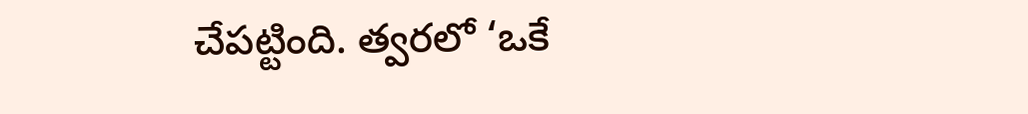చేపట్టింది. త్వరలో ‘ఒకే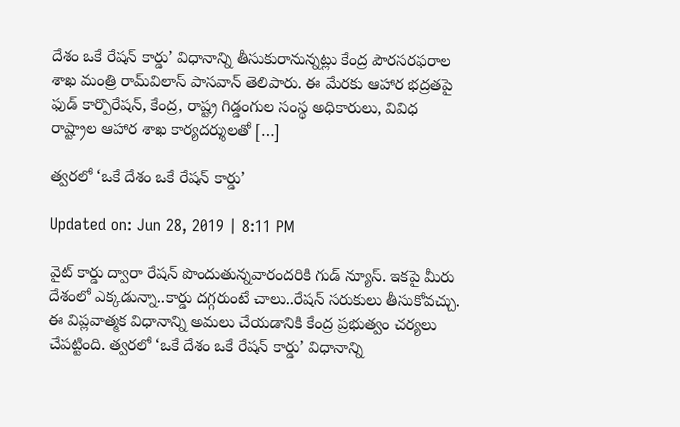దేశం ఒకే రేషన్‌ కార్డు’ విధానాన్ని తీసుకురానున్నట్లు కేంద్ర పౌరసరఫరాల శాఖ మంత్రి రామ్‌విలాస్‌ పాసవాన్‌ తెలిపారు. ఈ మేరకు ఆహార భద్రతపై ఫుడ్‌ కార్పొరేషన్‌, కేంద్ర, రాష్ట్ర గిడ్డంగుల సంస్థ అధికారులు, వివిధ రాష్ట్రాల ఆహార శాఖ కార్యదర్శులతో […]

త్వరలో ‘ఒకే దేశం ఒకే రేషన్‌ కార్డు’

Updated on: Jun 28, 2019 | 8:11 PM

వైట్ కార్డు ద్వారా రేషన్ పొందుతున్నవారందరికి గుడ్ న్యూస్. ఇకపై మీరు దేశంలో ఎక్కడున్నా..కార్డు దగ్గరుంటే చాలు..రేషన్ సరుకులు తీసుకోవచ్చు. ఈ విప్లవాత్మక విధానాన్ని అమలు చేయడానికి కేంద్ర ప్రభుత్వం చర్యలు చేపట్టింది. త్వరలో ‘ఒకే దేశం ఒకే రేషన్‌ కార్డు’ విధానాన్ని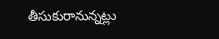తీసుకురానున్నట్లు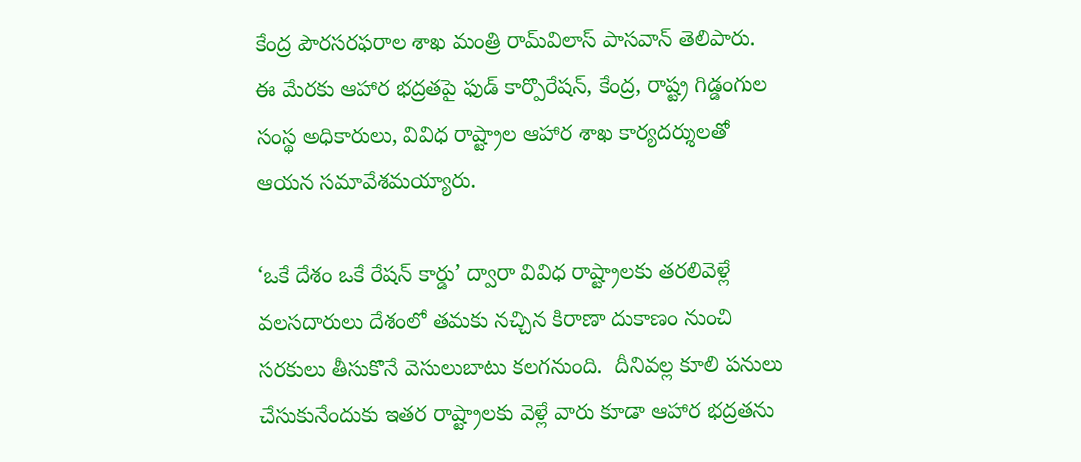కేంద్ర పౌరసరఫరాల శాఖ మంత్రి రామ్‌విలాస్‌ పాసవాన్‌ తెలిపారు. ఈ మేరకు ఆహార భద్రతపై ఫుడ్‌ కార్పొరేషన్‌, కేంద్ర, రాష్ట్ర గిడ్డంగుల సంస్థ అధికారులు, వివిధ రాష్ట్రాల ఆహార శాఖ కార్యదర్శులతో ఆయన సమావేశమయ్యారు.

‘ఒకే దేశం ఒకే రేషన్‌ కార్డు’ ద్వారా వివిధ రాష్ట్రాలకు తరలివెళ్లే వలసదారులు దేశంలో తమకు నచ్చిన కిరాణా దుకాణం నుంచి సరకులు తీసుకొనే వెసులుబాటు కలగనుంది.  దీనివల్ల కూలి పనులు చేసుకునేందుకు ఇతర రాష్ట్రాలకు వెళ్లే వారు కూడా ఆహార భద్రతను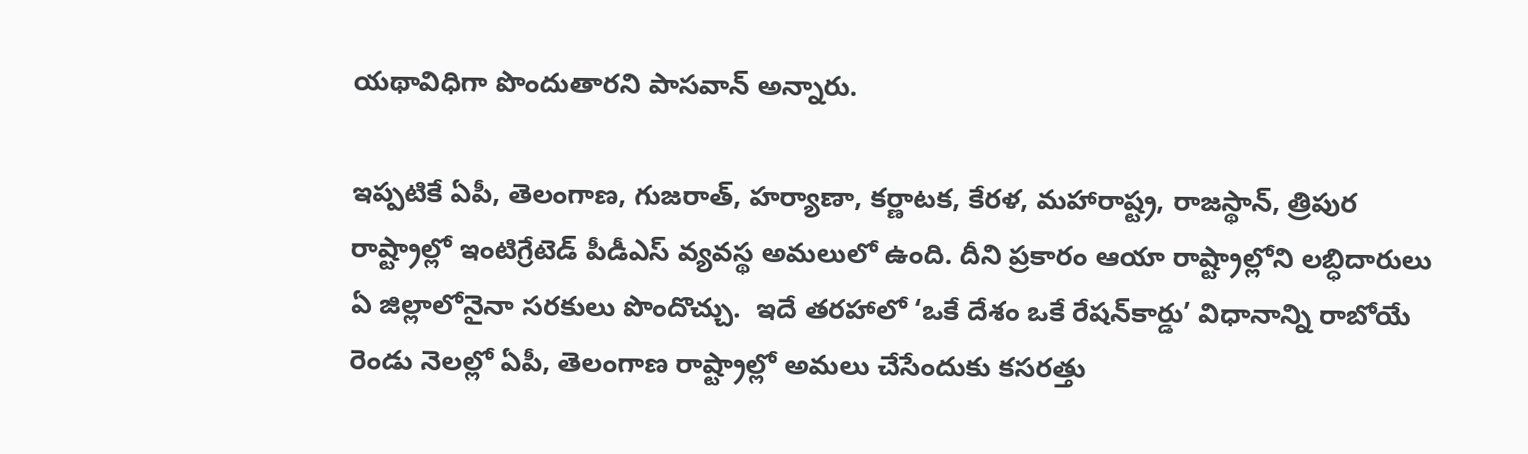యథావిధిగా పొందుతారని పాసవాన్‌ అన్నారు.

ఇప్పటికే ఏపీ, తెలంగాణ, గుజరాత్‌, హర్యాణా, కర్ణాటక, కేరళ, మహారాష్ట్ర, రాజస్థాన్‌, త్రిపుర రాష్ట్రాల్లో ఇంటిగ్రేటెడ్‌ పీడీఎస్‌ వ్యవస్థ అమలులో ఉంది. దీని ప్రకారం ఆయా రాష్ట్రాల్లోని లబ్ధిదారులు ఏ జిల్లాలోనైనా సరకులు పొందొచ్చు.  ఇదే తరహాలో ‘ఒకే దేశం ఒకే రేషన్‌కార్డు’ విధానాన్ని రాబోయే రెండు నెలల్లో ఏపీ, తెలంగాణ రాష్ట్రాల్లో అమలు చేసేందుకు కసరత్తు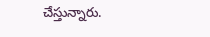చేస్తున్నారు.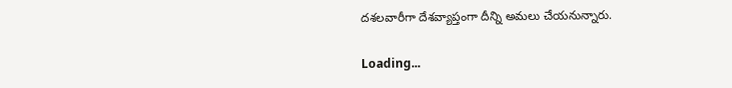దశలవారీగా దేశవ్యాప్తంగా దీన్ని అమలు చేయనున్నారు.

Loading...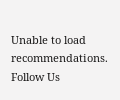Unable to load recommendations.
Follow Us